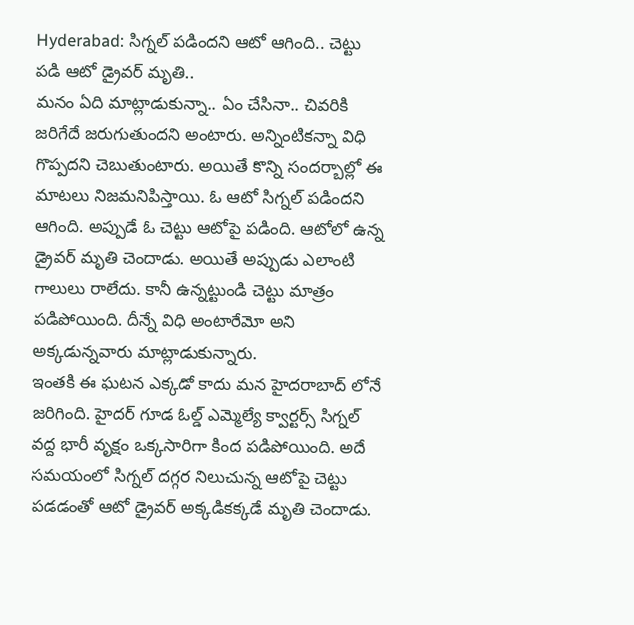Hyderabad: సిగ్నల్ పడిందని ఆటో ఆగింది.. చెట్టు పడి ఆటో డ్రైవర్ మృతి..
మనం ఏది మాట్లాడుకున్నా.. ఏం చేసినా.. చివరికి జరిగేదే జరుగుతుందని అంటారు. అన్నింటికన్నా విధి గొప్పదని చెబుతుంటారు. అయితే కొన్ని సందర్బాల్లో ఈ మాటలు నిజమనిపిస్తాయి. ఓ ఆటో సిగ్నల్ పడిందని ఆగింది. అప్పుడే ఓ చెట్టు ఆటోపై పడింది. ఆటోలో ఉన్న డ్రైవర్ మృతి చెందాడు. అయితే అప్పుడు ఎలాంటి గాలులు రాలేదు. కానీ ఉన్నట్టుండి చెట్టు మాత్రం పడిపోయింది. దీన్నే విధి అంటారేమో అని అక్కడున్నవారు మాట్లాడుకున్నారు.
ఇంతకి ఈ ఘటన ఎక్కడో కాదు మన హైదరాబాద్ లోనే జరిగింది. హైదర్ గూడ ఓల్డ్ ఎమ్మెల్యే క్వార్టర్స్ సిగ్నల్ వద్ద భారీ వృక్షం ఒక్కసారిగా కింద పడిపోయింది. అదే సమయంలో సిగ్నల్ దగ్గర నిలుచున్న ఆటోపై చెట్టు పడడంతో ఆటో డ్రైవర్ అక్కడికక్కడే మృతి చెందాడు.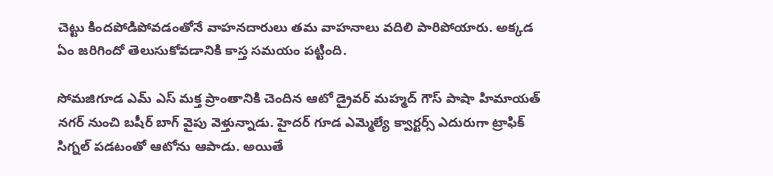చెట్టు కిందపోడిపోవడంతోనే వాహనదారులు తమ వాహనాలు వదిలి పారిపోయారు. అక్కడ ఏం జరిగిందో తెలుసుకోవడానికి కాస్త సమయం పట్టింది.

సోమజిగూడ ఎమ్ ఎస్ మక్త ప్రాంతానికి చెందిన ఆటో డ్రైవర్ మహ్మద్ గౌస్ పాషా హిమాయత్ నగర్ నుంచి బషీర్ బాగ్ వైపు వెళ్తున్నాడు. హైదర్ గూడ ఎమ్మెల్యే క్వార్టర్స్ ఎదురుగా ట్రాఫిక్ సిగ్నల్ పడటంతో ఆటోను ఆపాడు. అయితే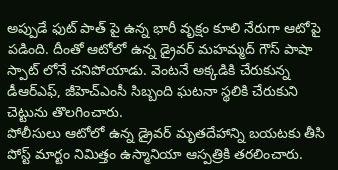అప్పుడే ఫుట్ పాత్ పై ఉన్న భారీ వృక్షం కూలి నేరుగా ఆటోపై పడింది. దీంతో ఆటోలో ఉన్న డ్రైవర్ మహమ్మద్ గౌస్ పాషా స్పాట్ లోనే చనిపోయాడు. వెంటనే అక్కడికి చేరుకున్న డీఆర్ఎఫ్, జీహెచ్ఎంసీ సిబ్బంది ఘటనా స్థలికి చేరుకుని చెట్టును తొలగించారు.
పోలీసులు ఆటోలో ఉన్న డ్రైవర్ మృతదేహాన్ని బయటకు తీసి పోస్ట్ మార్టం నిమిత్తం ఉస్మానియా ఆస్పత్రికి తరలించారు.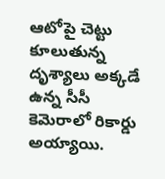ఆటోపై చెట్టు కూలుతున్న దృశ్యాలు అక్కడే ఉన్న సీసీ కెమెరాలో రికార్డు అయ్యాయి.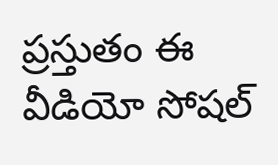ప్రస్తుతం ఈ వీడియో సోషల్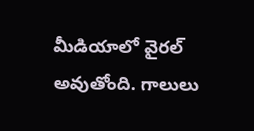మీడియాలో వైరల్ అవుతోంది. గాలులు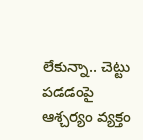లేకున్నా.. చెట్టు పడడంపై ఆశ్చర్యం వ్యక్తం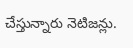చేస్తున్నారు నెటిజన్లు.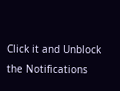Click it and Unblock the Notifications